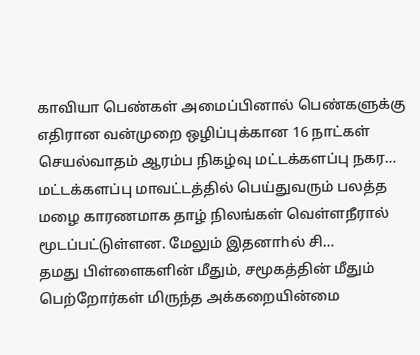காவியா பெண்கள் அமைப்பினால் பெண்களுக்கு எதிரான வன்முறை ஒழிப்புக்கான 16 நாட்கள் செயல்வாதம் ஆரம்ப நிகழ்வு மட்டக்களப்பு நகர…
மட்டக்களப்பு மாவட்டத்தில் பெய்துவரும் பலத்த மழை காரணமாக தாழ் நிலங்கள் வெள்ளநீரால் மூடப்பட்டுள்ளன. மேலும் இதனாhல் சி…
தமது பிள்ளைகளின் மீதும், சமூகத்தின் மீதும் பெற்றோர்கள் மிருந்த அக்கறையின்மை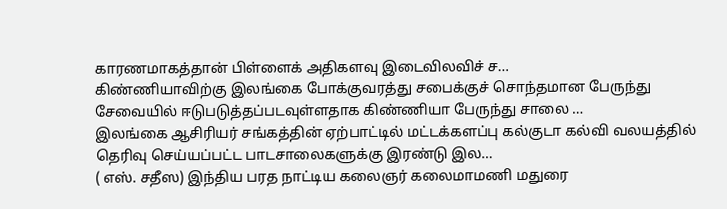காரணமாகத்தான் பிள்ளைக் அதிகளவு இடைவிலவிச் ச…
கிண்ணியாவிற்கு இலங்கை போக்குவரத்து சபைக்குச் சொந்தமான பேருந்து சேவையில் ஈடுபடுத்தப்படவுள்ளதாக கிண்ணியா பேருந்து சாலை …
இலங்கை ஆசிரியர் சங்கத்தின் ஏற்பாட்டில் மட்டக்களப்பு கல்குடா கல்வி வலயத்தில் தெரிவு செய்யப்பட்ட பாடசாலைகளுக்கு இரண்டு இல…
( எஸ். சதீஸ) இந்திய பரத நாட்டிய கலைஞர் கலைமாமணி மதுரை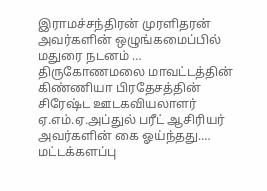இராமச்சந்திரன் முரளிதரன் அவர்களின் ஒழுங்கமைப்பில் மதுரை நடனம் …
திருகோணமலை மாவட்டத்தின் கிண்ணியா பிரதேசத்தின் சிரேஷ்ட ஊடகவியலாளர் ஏ.எம்.ஏ.அப்துல் பரீட் ஆசிரியர் அவர்களின் கை ஓய்ந்தது.…
மட்டக்களப்பு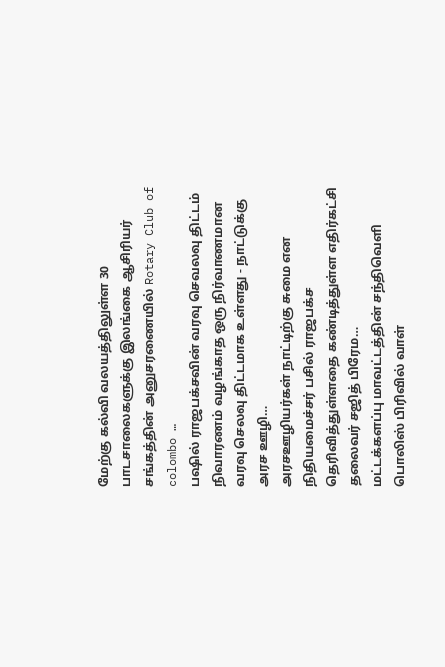மேற்கு கல்வி வலயத்திலுள்ள 30 பாடசாலைகளுக்கு இலங்கை ஆசிரியர் சங்கத்தின் அனுசரணையில் Rotary Club of colombo …
பஷில் ராஜபக்சவின் வரவு செவலவு திட்டம் நிவாரணம் வழங்காத ஒரு நிர்வாணமான வரவு செலவு திட்டமாக உள்ளது - நாட்டுக்கு அரச ஊழி…
அரசஊழியர்கள் நாட்டிற்கு சுமை என நிதியமைச்சர் பசில் ராஜபக்ச தெரிவித்துள்ளதை கண்டித்துள்ள எதிர்கட்சி தலைவர் சஜித் பிரேம…
மட்டக்களப்பு மாவட்டத்தின் சந்திவெளி பொலிஸ் பிரிவில் வாள்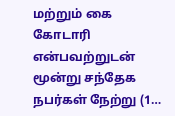மற்றும் கை கோடாரி என்பவற்றுடன் மூன்று சந்தேக நபர்கள் நேற்று (1…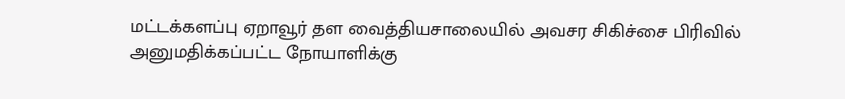மட்டக்களப்பு ஏறாவூர் தள வைத்தியசாலையில் அவசர சிகிச்சை பிரிவில் அனுமதிக்கப்பட்ட நோயாளிக்கு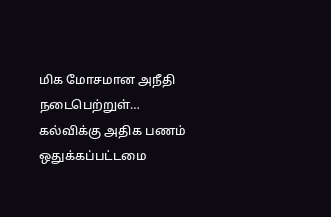மிக மோசமான அநீதி நடைபெற்றுள்…
கல்விக்கு அதிக பணம் ஒதுக்கப்பட்டமை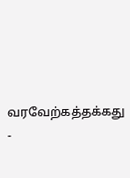வரவேற்கத்தக்கது -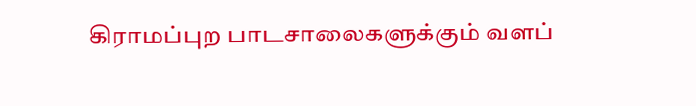கிராமப்புற பாடசாலைகளுக்கும் வளப்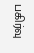பகிர்வு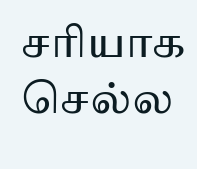சரியாக செல்ல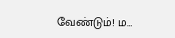வேண்டும்! ம…